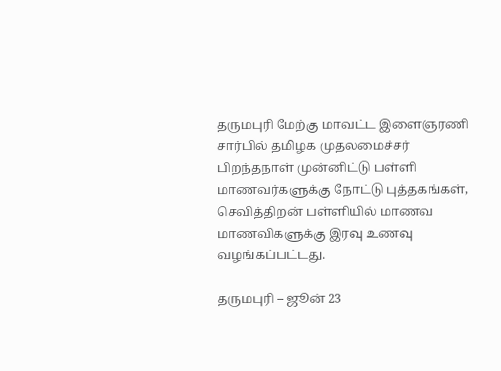தருமபுரி மேற்கு மாவட்ட இளைஞரணி சார்பில் தமிழக முதலமைச்சர் பிறந்தநாள் முன்னிட்டு பள்ளி மாணவர்களுக்கு நோட்டு புத்தகங்கள், செவித்திறன் பள்ளியில் மாணவ மாணவிகளுக்கு இரவு உணவு வழங்கப்பட்டது.

தருமபுரி – ஜூன் 23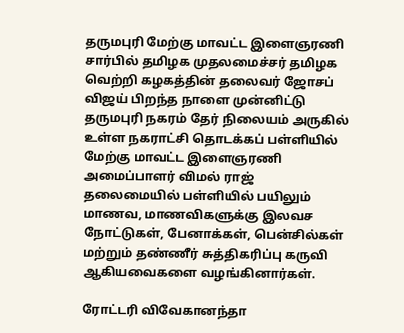தருமபுரி மேற்கு மாவட்ட இளைஞரணி சார்பில் தமிழக முதலமைச்சர் தமிழக வெற்றி கழகத்தின் தலைவர் ஜோசப் விஜய் பிறந்த நாளை முன்னிட்டு தருமபுரி நகரம் தேர் நிலையம் அருகில் உள்ள நகராட்சி தொடக்கப் பள்ளியில் மேற்கு மாவட்ட இளைஞரணி அமைப்பாளர் விமல் ராஜ் தலைமையில் பள்ளியில் பயிலும் மாணவ, மாணவிகளுக்கு இலவச நோட்டுகள், பேனாக்கள், பென்சில்கள் மற்றும் தண்ணீர் சுத்திகரிப்பு கருவி ஆகியவைகளை வழங்கினார்கள்.

ரோட்டரி விவேகானந்தா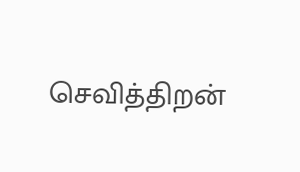செவித்திறன்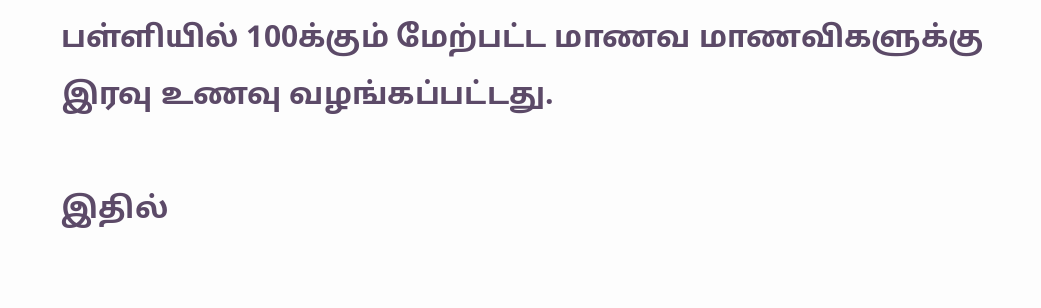பள்ளியில் 100க்கும் மேற்பட்ட மாணவ மாணவிகளுக்கு இரவு உணவு வழங்கப்பட்டது.

இதில்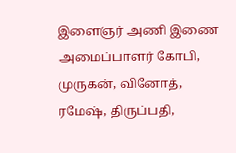இளைஞர் அணி இணை அமைப்பாளர் கோபி, முருகன், வினோத், ரமேஷ், திருப்பதி,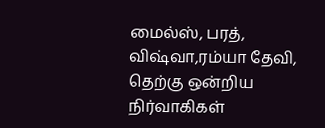மைல்ஸ், பரத், விஷ்வா,ரம்யா தேவி, தெற்கு ஒன்றிய நிர்வாகிகள்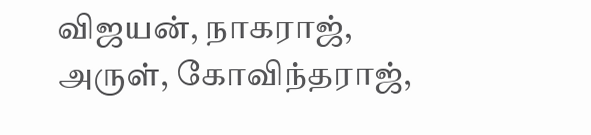விஜயன், நாகராஜ், அருள், கோவிந்தராஜ்,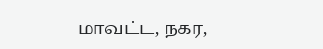மாவட்ட, நகர,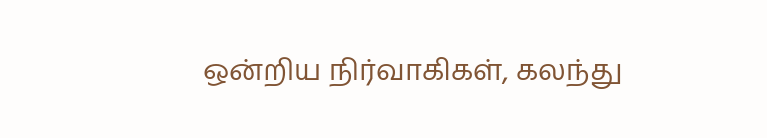ஒன்றிய நிர்வாகிகள், கலந்து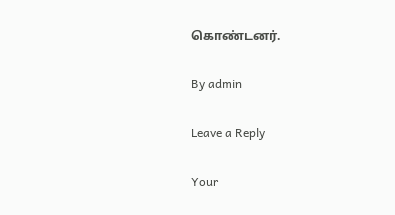கொண்டனர்.

By admin

Leave a Reply

Your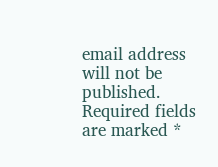email address will not be published. Required fields are marked *